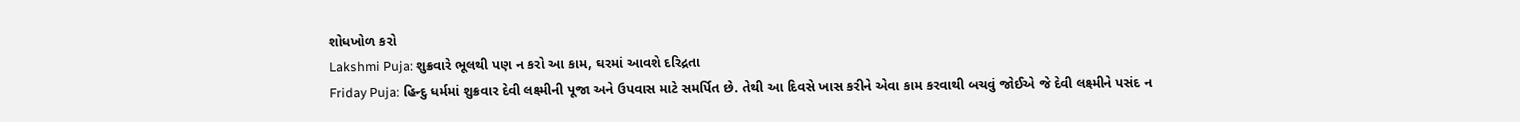શોધખોળ કરો
Lakshmi Puja: શુક્રવારે ભૂલથી પણ ન કરો આ કામ, ઘરમાં આવશે દરિદ્રતા
Friday Puja: હિન્દુ ધર્મમાં શુક્રવાર દેવી લક્ષ્મીની પૂજા અને ઉપવાસ માટે સમર્પિત છે. તેથી આ દિવસે ખાસ કરીને એવા કામ કરવાથી બચવું જોઈએ જે દેવી લક્ષ્મીને પસંદ ન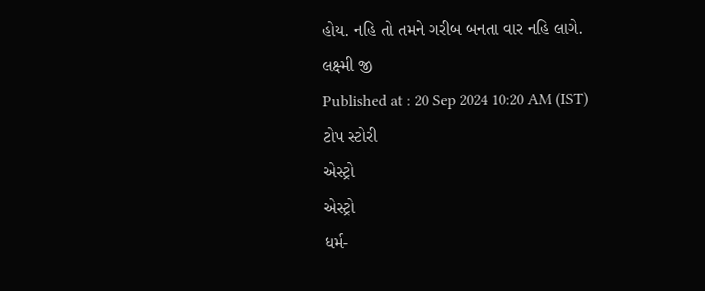હોય. નહિ તો તમને ગરીબ બનતા વાર નહિ લાગે.
લક્ષ્મી જી
Published at : 20 Sep 2024 10:20 AM (IST)
ટોપ સ્ટોરી
એસ્ટ્રો
એસ્ટ્રો
ધર્મ-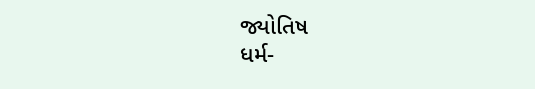જ્યોતિષ
ધર્મ-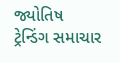જ્યોતિષ
ટ્રેન્ડિંગ સમાચાર